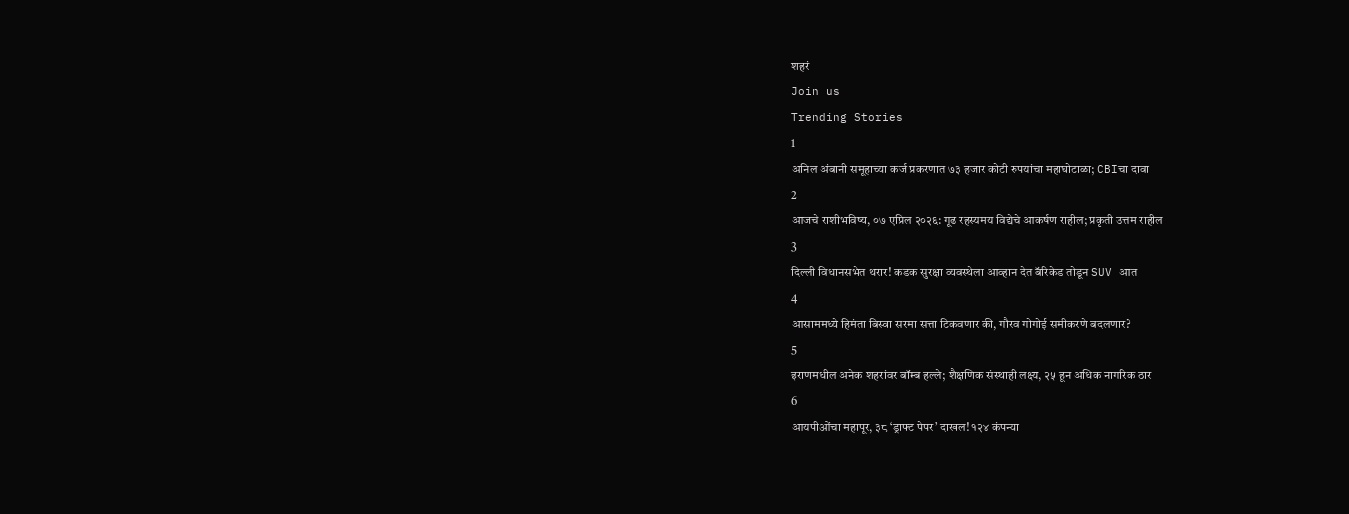शहरं
Join us
Trending Stories
1
अनिल अंबानी समूहाच्या कर्ज प्रकरणात ७३ हजार कोटी रुपयांचा महाघोटाळा; CBIचा दावा
2
आजचे राशीभविष्य, ०७ एप्रिल २०२६: गूढ रहस्यमय विद्येचे आकर्षण राहील; प्रकृती उत्तम राहील
3
दिल्ली विधानसभेत थरार! कडक सुरक्षा व्यवस्थेला आव्हान देत बॅरिकेड तोडून SUV आत
4
आसाममध्ये हिमंता बिस्वा सरमा सत्ता टिकवणार की, गौरव गोगोई समीकरणे बदलणार?
5
इराणमधील अनेक शहरांवर बॉम्ब हल्ले; शैक्षणिक संस्थाही लक्ष्य, २५ हून अधिक नागरिक ठार
6
आयपीओंचा महापूर, ३८ ‘ड्राफ्ट पेपर’ दाखल! १२४ कंपन्या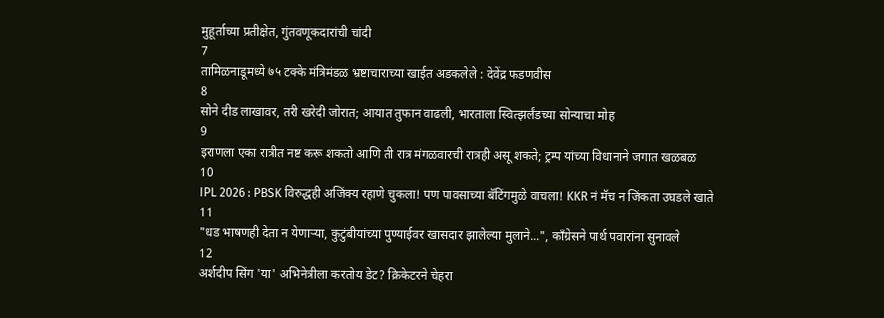मुहूर्ताच्या प्रतीक्षेत, गुंतवणूकदारांची चांदी
7
तामिळनाडूमध्ये ७५ टक्के मंत्रिमंडळ भ्रष्टाचाराच्या खाईत अडकलेले : देवेंद्र फडणवीस
8
सोने दीड लाखावर, तरी खरेदी जोरात; आयात तुफान वाढली, भारताला स्वित्झर्लंडच्या सोन्याचा मोह
9
इराणला एका रात्रीत नष्ट करू शकतो आणि ती रात्र मंगळवारची रात्रही असू शकते; ट्रम्प यांच्या विधानाने जगात खळबळ
10
IPL 2026 : PBSK विरुद्धही अजिंक्य रहाणे चुकला! पण पावसाच्या बॅटिंगमुळे वाचला! KKR नं मॅच न जिंकता उघडले खाते
11
"धड भाषणही देता न येणाऱ्या, कुटुंबीयांच्या पुण्याईवर खासदार झालेल्या मुलाने...", काँग्रेसने पार्थ पवारांना सुनावले
12
अर्शदीप सिंग 'या' अभिनेत्रीला करतोय डेट? क्रिकेटरने चेहरा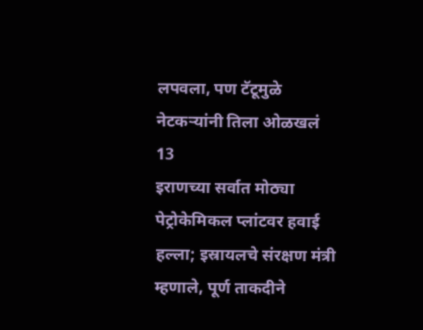लपवला, पण टॅटूमुळे नेटकऱ्यांनी तिला ओळखलं
13
इराणच्या सर्वात मोठ्या पेट्रोकेमिकल प्लांटवर हवाई हल्ला; इस्रायलचे संरक्षण मंत्री म्हणाले, पूर्ण ताकदीने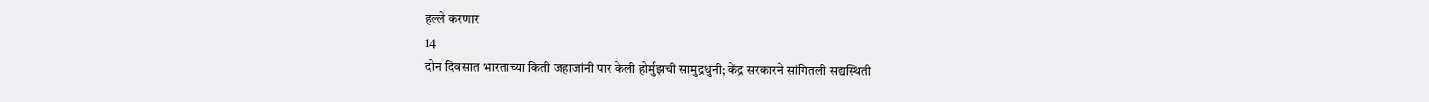हल्ले करणार
14
दोन दिवसात भारताच्या किती जहाजांनी पार केली होर्मुझची सामुद्रधुनी; केंद्र सरकारने सांगितली सद्यस्थिती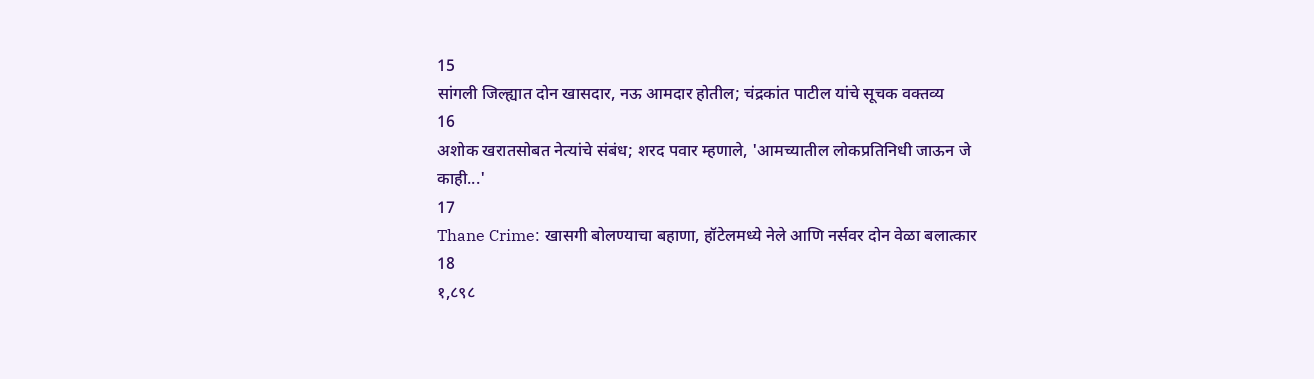15
सांगली जिल्ह्यात दोन खासदार, नऊ आमदार होतील; चंद्रकांत पाटील यांचे सूचक वक्तव्य
16
अशोक खरातसोबत नेत्यांचे संबंध; शरद पवार म्हणाले, 'आमच्यातील लोकप्रतिनिधी जाऊन जे काही...'
17
Thane Crime: खासगी बोलण्याचा बहाणा, हॉटेलमध्ये नेले आणि नर्सवर दोन वेळा बलात्कार
18
१,८९८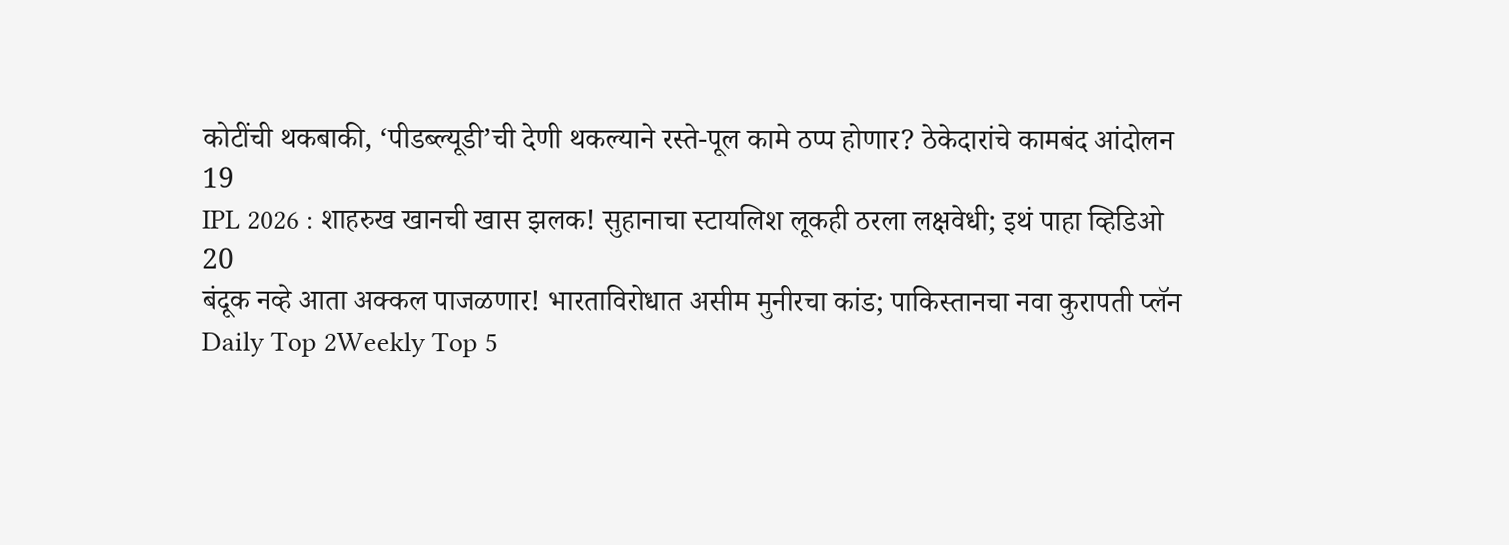कोटींची थकबाकी, ‘पीडब्ल्यूडी’ची देणी थकल्याने रस्ते-पूल कामे ठप्प होणार? ठेकेदारांचे कामबंद आंदोलन
19
IPL 2026 : शाहरुख खानची खास झलक! सुहानाचा स्टायलिश लूकही ठरला लक्षवेधी; इथं पाहा व्हिडिओ
20
बंदूक नव्हे आता अक्कल पाजळणार! भारताविरोधात असीम मुनीरचा कांड; पाकिस्तानचा नवा कुरापती प्लॅन
Daily Top 2Weekly Top 5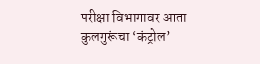परीक्षा विभागावर आता कुलगुरूंचा ‘कंट्रोल’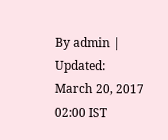By admin | Updated: March 20, 2017 02:00 IST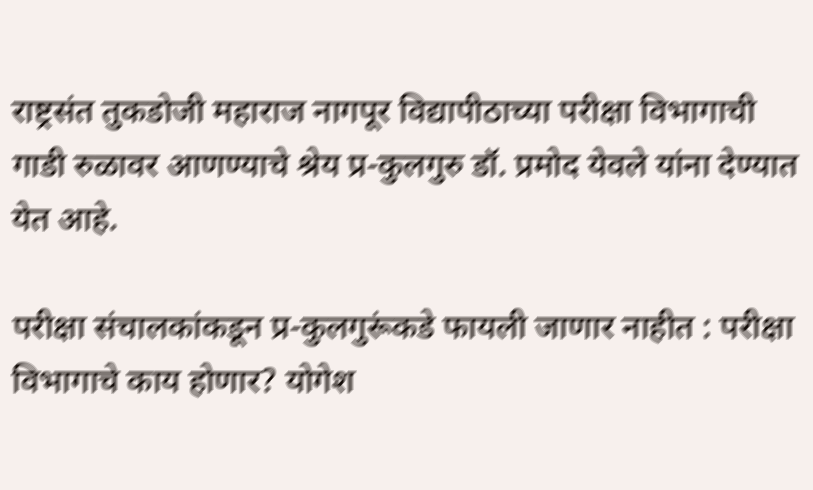राष्ट्रसंत तुकडोजी महाराज नागपूर विद्यापीठाच्या परीक्षा विभागाची गाडी रुळावर आणण्याचे श्रेय प्र-कुलगुरु डॉ. प्रमोद येवले यांना देण्यात येत आहे.

परीक्षा संचालकांकडून प्र-कुलगुरूंकडे फायली जाणार नाहीत : परीक्षा विभागाचे काय होणार? योगेश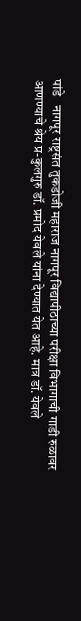पांडे   नागपूर राष्ट्रसंत तुकडोजी महाराज नागपूर विद्यापीठाच्या परीक्षा विभागाची गाडी रुळावर आणण्याचे श्रेय प्र-कुलगुरु डॉ. प्रमोद येवले यांना देण्यात येत आहे. मात्र डॉ. येवले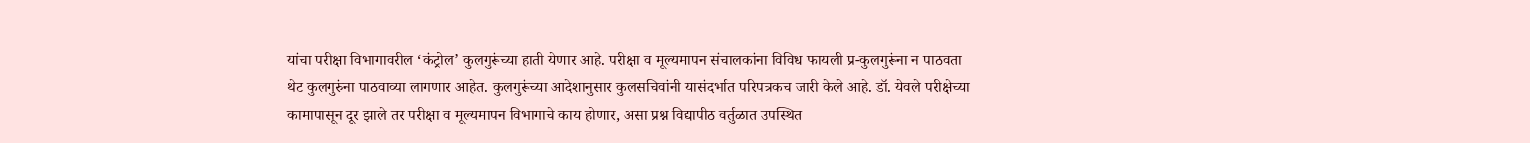यांचा परीक्षा विभागावरील ‘कंट्रोल’ कुलगुरूंच्या हाती येणार आहे. परीक्षा व मूल्यमापन संचालकांना विविध फायली प्र-कुलगुरूंना न पाठवता थेट कुलगुरुंना पाठवाव्या लागणार आहेत. कुलगुरूंच्या आदेशानुसार कुलसचिवांनी यासंदर्भात परिपत्रकच जारी केले आहे. डॉ. येवले परीक्षेच्या कामापासून दूर झाले तर परीक्षा व मूल्यमापन विभागाचे काय होणार, असा प्रश्न विद्यापीठ वर्तुळात उपस्थित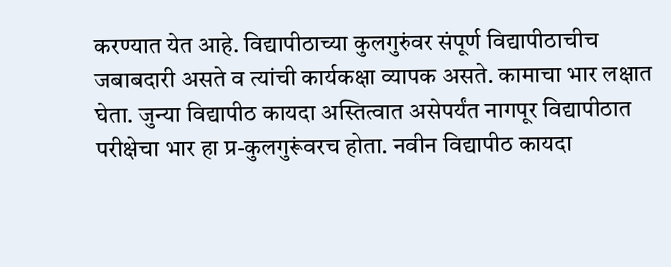करण्यात येत आहे. विद्यापीठाच्या कुलगुरुंवर संपूर्ण विद्यापीठाचीच जबाबदारी असते व त्यांची कार्यकक्षा व्यापक असते. कामाचा भार लक्षात घेता. जुन्या विद्यापीठ कायदा अस्तित्वात असेपर्यंत नागपूर विद्यापीठात परीक्षेचा भार हा प्र-कुलगुरूंवरच होता. नवीन विद्यापीठ कायदा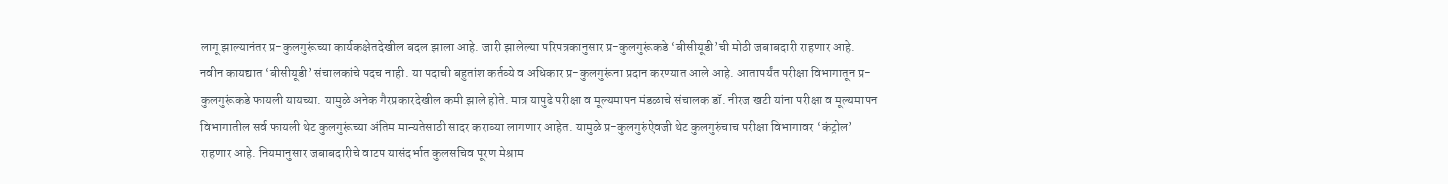लागू झाल्यानंतर प्र-कुलगुरूंच्या कार्यकक्षेतदेखील बदल झाला आहे. जारी झालेल्या परिपत्रकानुसार प्र-कुलगुरूंकडे ‘बीसीयूडी’ची मोठी जबाबदारी राहणार आहे. नवीन कायद्यात ‘बीसीयूडी’ संचालकांचे पदच नाही. या पदाची बहुतांश कर्तव्ये व अधिकार प्र-कुलगुरूंना प्रदान करण्यात आले आहे. आतापर्यंत परीक्षा विभागातून प्र-कुलगुरूंकडे फायली यायच्या. यामुळे अनेक गैरप्रकारदेखील कमी झाले होते. मात्र यापुढे परीक्षा व मूल्यमापन मंडळाचे संचालक डॉ. नीरज खटी यांना परीक्षा व मूल्यमापन विभागातील सर्व फायली थेट कुलगुरूंच्या अंतिम मान्यतेसाठी सादर कराव्या लागणार आहेत. यामुळे प्र-कुलगुरुंऐवजी थेट कुलगुरुंचाच परीक्षा विभागावर ‘कंट्रोल’ राहणार आहे. नियमानुसार जबाबदारीचे वाटप यासंदर्भात कुलसचिव पूरण मेश्राम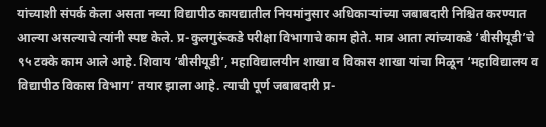यांच्याशी संपर्क केला असता नव्या विद्यापीठ कायद्यातील नियमांनुसार अधिकाऱ्यांच्या जबाबदारी निश्चित करण्यात आल्या असल्याचे त्यांनी स्पष्ट केले. प्र-कुलगुरूंकडे परीक्षा विभागाचे काम होते. मात्र आता त्यांच्याकडे ‘बीसीयूडी’चे ९५ टक्के काम आले आहे. शिवाय ‘बीसीयूडी’, महाविद्यालयीन शाखा व विकास शाखा यांचा मिळून ‘महाविद्यालय व विद्यापीठ विकास विभाग’ तयार झाला आहे. त्याची पूर्ण जबाबदारी प्र-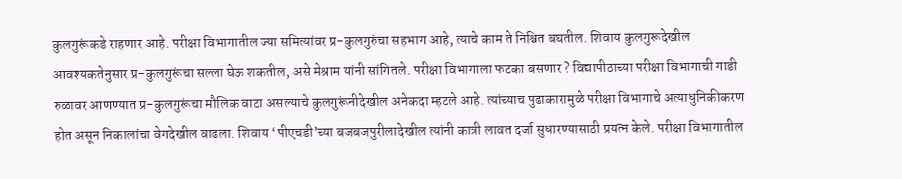कुलगुरूंकडे राहणार आहे. परीक्षा विभागातील ज्या समित्यांवर प्र-कुलगुरुंचा सहभाग आहे, त्याचे काम ते निश्चित बघतील. शिवाय कुलगुरूदेखील आवश्यकतेनुसार प्र-कुलगुरूंचा सल्ला घेऊ शकतील, असे मेश्राम यांनी सांगितले. परीक्षा विभागाला फटका बसणार ? विद्यापीठाच्या परीक्षा विभागाची गाडी रुळावर आणण्यात प्र-कुलगुरूंचा मौलिक वाटा असल्याचे कुलगुरूंनीदेखील अनेकदा म्हटले आहे. त्यांच्याच पुढाकारामुळे परीक्षा विभागाचे अत्याधुनिकीकरण होत असून निकालांचा वेगदेखील वाढला. शिवाय ‘पीएचडी’च्या बजबजपुरीलादेखील त्यांनी कात्री लावत दर्जा सुधारण्यासाठी प्रयत्न केले. परीक्षा विभागातील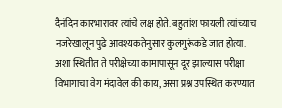दैनंदिन कारभारावर त्यांचे लक्ष होते. बहुतांश फायली त्यांच्याच नजरेखालून पुढे आवश्यकतेनुसार कुलगुरूंकडे जात होत्या. अशा स्थितीत ते परीक्षेच्या कामापासून दूर झाल्यास परीक्षा विभागाचा वेग मंदावेल की काय, असा प्रश्न उपस्थित करण्यात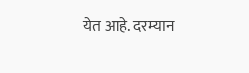येत आहे. दरम्यान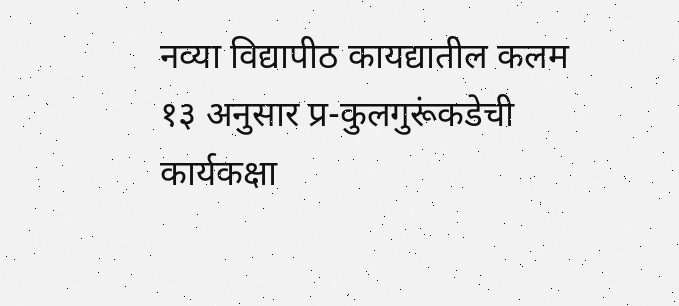नव्या विद्यापीठ कायद्यातील कलम १३ अनुसार प्र-कुलगुरूंकडेची कार्यकक्षा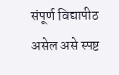संपूर्ण विद्यापीठ असेल असे स्पष्ट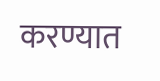करण्यात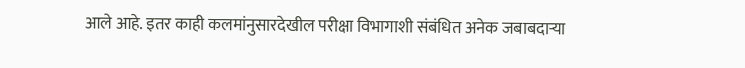आले आहे. इतर काही कलमांनुसारदेखील परीक्षा विभागाशी संबंधित अनेक जबाबदाऱ्या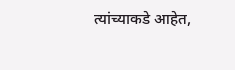त्यांच्याकडे आहेत,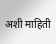अशी माहिती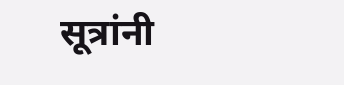सूत्रांनी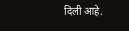दिली आहे.